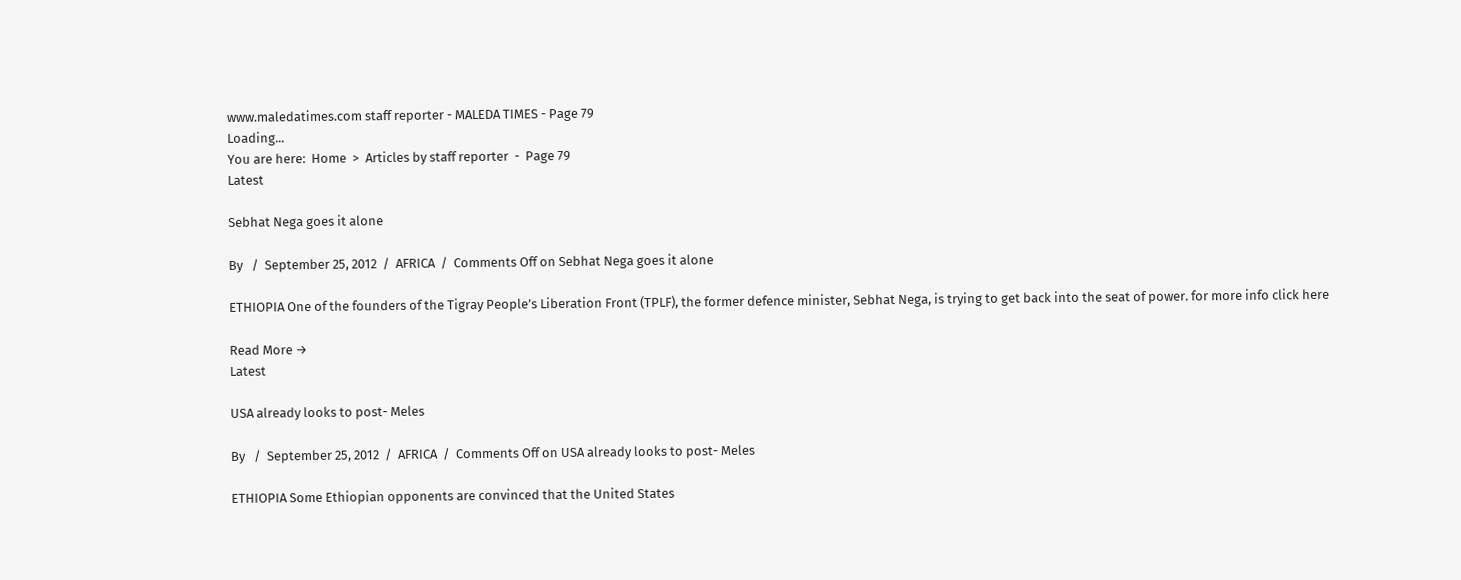www.maledatimes.com staff reporter - MALEDA TIMES - Page 79
Loading...
You are here:  Home  >  Articles by staff reporter  -  Page 79
Latest

Sebhat Nega goes it alone

By   /  September 25, 2012  /  AFRICA  /  Comments Off on Sebhat Nega goes it alone

ETHIOPIA One of the founders of the Tigray People’s Liberation Front (TPLF), the former defence minister, Sebhat Nega, is trying to get back into the seat of power. for more info click here

Read More →
Latest

USA already looks to post- Meles

By   /  September 25, 2012  /  AFRICA  /  Comments Off on USA already looks to post- Meles

ETHIOPIA Some Ethiopian opponents are convinced that the United States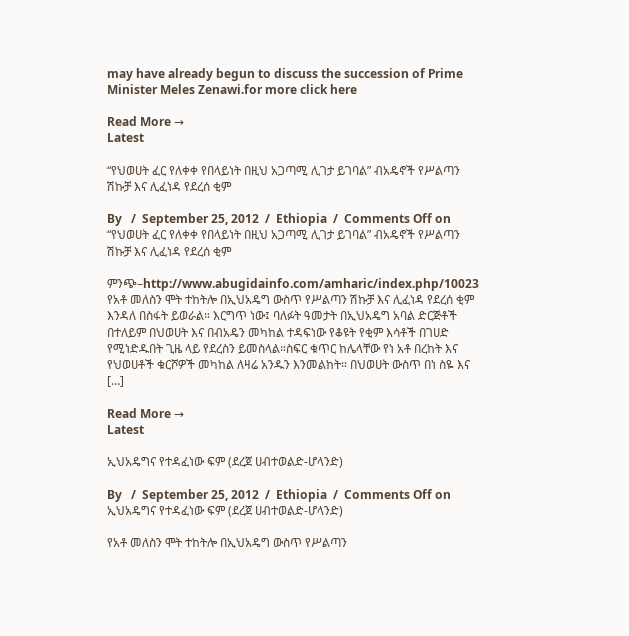may have already begun to discuss the succession of Prime Minister Meles Zenawi.for more click here

Read More →
Latest

“የህወሀት ፈር የለቀቀ የበላይነት በዚህ አጋጣሚ ሊገታ ይገባል” ብአዴኖች የሥልጣን ሽኩቻ እና ሊፈነዳ የደረሰ ቂም

By   /  September 25, 2012  /  Ethiopia  /  Comments Off on “የህወሀት ፈር የለቀቀ የበላይነት በዚህ አጋጣሚ ሊገታ ይገባል” ብአዴኖች የሥልጣን ሽኩቻ እና ሊፈነዳ የደረሰ ቂም

ምንጭ–http://www.abugidainfo.com/amharic/index.php/10023 የአቶ መለስን ሞት ተከትሎ በኢህአዴግ ውስጥ የሥልጣን ሽኩቻ እና ሊፈነዳ የደረሰ ቂም እንዳለ በስፋት ይወራል። እርግጥ ነው፤ ባለፉት ዓመታት በኢህአዴግ አባል ድርጅቶች በተለይም በህወሀት እና በብአዴን መካከል ተዳፍነው የቆዩት የቂም እሳቶች በገሀድ የሚነድዱበት ጊዜ ላይ የደረስን ይመስላል።ስፍር ቁጥር ከሌላቸው የነ አቶ በረከት እና የህወሀቶች ቁርሾዎች መካከል ለዛሬ አንዱን እንመልከት። በህወሀት ውስጥ በነ ስዬ እና […]

Read More →
Latest

ኢህአዴግና የተዳፈነው ፍም (ደረጀ ሀብተወልድ-ሆላንድ)

By   /  September 25, 2012  /  Ethiopia  /  Comments Off on ኢህአዴግና የተዳፈነው ፍም (ደረጀ ሀብተወልድ-ሆላንድ)

የአቶ መለስን ሞት ተከትሎ በኢህአዴግ ውስጥ የሥልጣን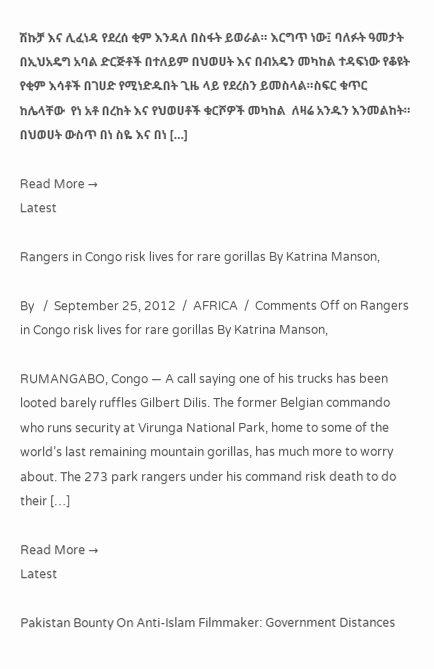ሽኩቻ እና ሊፈነዳ የደረሰ ቂም እንዳለ በስፋት ይወራል። እርግጥ ነው፤ ባለፉት ዓመታት በኢህአዴግ አባል ድርጅቶች በተለይም በህወሀት እና በብአዴን መካከል ተዳፍነው የቆዩት የቂም እሳቶች በገሀድ የሚነድዱበት ጊዜ ላይ የደረስን ይመስላል።ስፍር ቁጥር ከሌላቸው  የነ አቶ በረከት እና የህወሀቶች ቁርሾዎች መካከል  ለዛሬ አንዱን እንመልከት። በህወሀት ውስጥ በነ ስዬ እና በነ […]

Read More →
Latest

Rangers in Congo risk lives for rare gorillas By Katrina Manson,

By   /  September 25, 2012  /  AFRICA  /  Comments Off on Rangers in Congo risk lives for rare gorillas By Katrina Manson,

RUMANGABO, Congo — A call saying one of his trucks has been looted barely ruffles Gilbert Dilis. The former Belgian commando who runs security at Virunga National Park, home to some of the world’s last remaining mountain gorillas, has much more to worry about. The 273 park rangers under his command risk death to do their […]

Read More →
Latest

Pakistan Bounty On Anti-Islam Filmmaker: Government Distances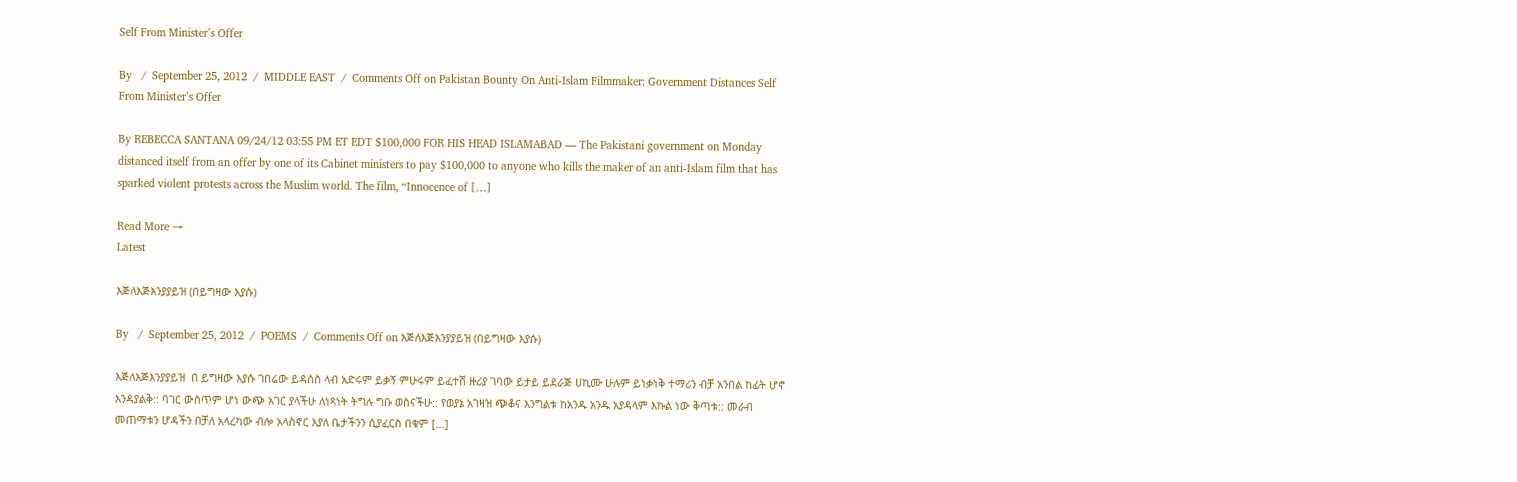Self From Minister’s Offer

By   /  September 25, 2012  /  MIDDLE EAST  /  Comments Off on Pakistan Bounty On Anti-Islam Filmmaker: Government Distances Self From Minister’s Offer

By REBECCA SANTANA 09/24/12 03:55 PM ET EDT $100,000 FOR HIS HEAD ISLAMABAD — The Pakistani government on Monday distanced itself from an offer by one of its Cabinet ministers to pay $100,000 to anyone who kills the maker of an anti-Islam film that has sparked violent protests across the Muslim world. The film, “Innocence of […]

Read More →
Latest

እጅለእጅእንያያይዝ (በይግዛው እያሱ)

By   /  September 25, 2012  /  POEMS  /  Comments Off on እጅለእጅእንያያይዝ (በይግዛው እያሱ)

እጅለእጅእንያያይዝ  በ ይግዛው እያሱ ገበሬው ይዳሰስ ላብ አድሩም ይቃኝ ምሁሩም ይፈተሽ ዙሪያ ገባው ይታይ ይደራጅ ሀኪሙ ሁሉም ይነቃነቅ ተማሪን ብቻ አንበል ከፊት ሆኖ እንዳያልቅ:: ባገር ውስጥም ሆነ ውጭ አገር ያላችሁ ለነጻነት ትግሉ ግቡ ወስናችሁ:: የወያኔ አገዛዝ ጭቆና እንግልቱ ከአንዱ አንዱ አያዳላም እኩል ነው ቅጣቱ:: መራብ መጠማቱን ሆዳችን በቻለ አላረካው ብሎ አላስኖር እያለ ቤታችንን ሲያፈርስ በቁም […]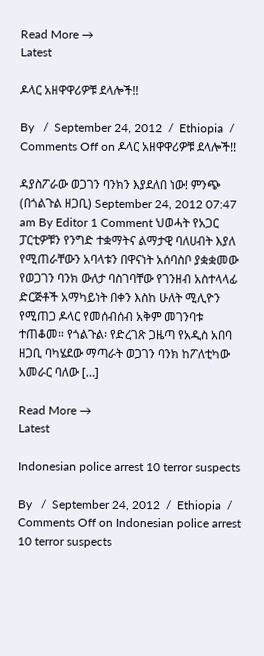Read More →
Latest

ዶላር አዘዋዋሪዎቹ ደላሎች!!

By   /  September 24, 2012  /  Ethiopia  /  Comments Off on ዶላር አዘዋዋሪዎቹ ደላሎች!!

ዳያስፖራው ወጋገን ባንክን እያደለበ ነው! ምንጭ (በጎልጉል ዘጋቢ) September 24, 2012 07:47 am By Editor 1 Comment ህወሓት የአጋር ፓርቲዎቹን የንግድ ተቋማትና ልማታዊ ባለሀብት እያለ የሚጠራቸውን አባላቱን በዋናነት አሰባስቦ ያቋቋመው የወጋገን ባንክ ውለታ ባስገባቸው የገንዘብ አስተላላፊ ድርጅቶች አማካይነት በቀን እስከ ሁለት ሚሊዮን የሚጠጋ ዶላር የመሰብሰብ አቅም መገንባቱ ተጠቆመ። የጎልጉል፡ የድረገጽ ጋዜጣ የአዲስ አበባ ዘጋቢ ባካሄደው ማጣራት ወጋገን ባንክ ከፖለቲካው አመራር ባለው […]

Read More →
Latest

Indonesian police arrest 10 terror suspects

By   /  September 24, 2012  /  Ethiopia  /  Comments Off on Indonesian police arrest 10 terror suspects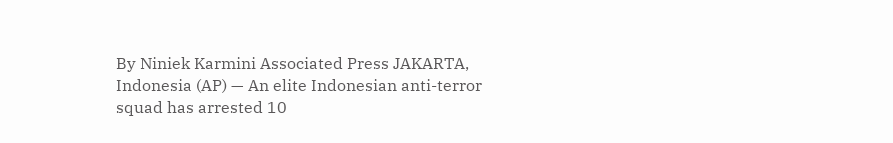By Niniek Karmini Associated Press JAKARTA, Indonesia (AP) — An elite Indonesian anti-terror squad has arrested 10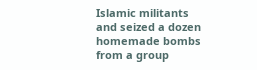Islamic militants and seized a dozen homemade bombs from a group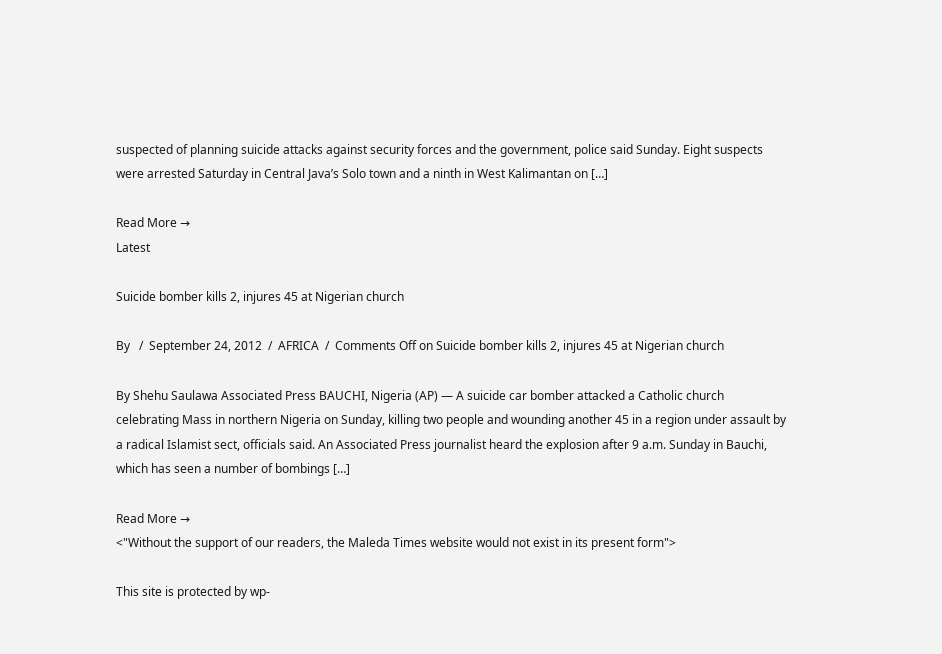suspected of planning suicide attacks against security forces and the government, police said Sunday. Eight suspects were arrested Saturday in Central Java’s Solo town and a ninth in West Kalimantan on […]

Read More →
Latest

Suicide bomber kills 2, injures 45 at Nigerian church

By   /  September 24, 2012  /  AFRICA  /  Comments Off on Suicide bomber kills 2, injures 45 at Nigerian church

By Shehu Saulawa Associated Press BAUCHI, Nigeria (AP) — A suicide car bomber attacked a Catholic church celebrating Mass in northern Nigeria on Sunday, killing two people and wounding another 45 in a region under assault by a radical Islamist sect, officials said. An Associated Press journalist heard the explosion after 9 a.m. Sunday in Bauchi, which has seen a number of bombings […]

Read More →
<"Without the support of our readers, the Maleda Times website would not exist in its present form">

This site is protected by wp-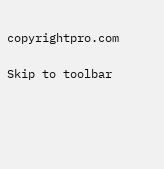copyrightpro.com

Skip to toolbar